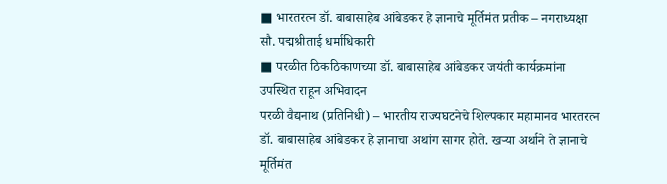■ भारतरत्न डॉ. बाबासाहेब आंबेडकर हे ज्ञानाचे मूर्तिमंत प्रतीक – नगराध्यक्षा सौ. पद्मश्रीताई धर्माधिकारी
■ परळीत ठिकठिकाणच्या डॉ. बाबासाहेब आंबेडकर जयंती कार्यक्रमांना उपस्थित राहून अभिवादन
परळी वैद्यनाथ (प्रतिनिधी) – भारतीय राज्यघटनेचे शिल्पकार महामानव भारतरत्न डॉ. बाबासाहेब आंबेडकर हे ज्ञानाचा अथांग सागर होते. खऱ्या अर्थाने ते ज्ञानाचे मूर्तिमंत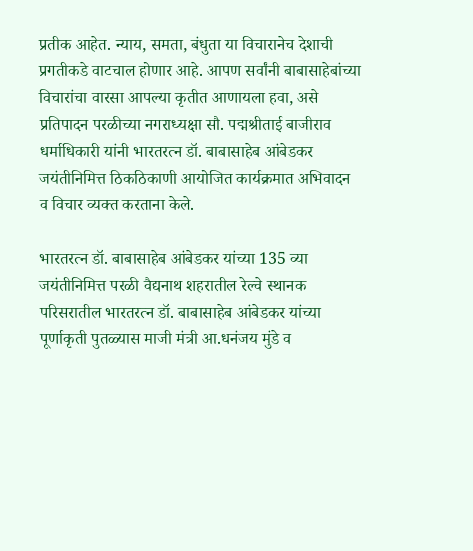प्रतीक आहेत. न्याय, समता, बंधुता या विचारानेच देशाची प्रगतीकडे वाटचाल होणार आहे. आपण सर्वांनी बाबासाहेबांच्या विचारांचा वारसा आपल्या कृतीत आणायला हवा, असे प्रतिपादन परळीच्या नगराध्यक्षा सौ. पद्मश्रीताई बाजीराव धर्माधिकारी यांनी भारतरत्न डॉ. बाबासाहेब आंबेडकर जयंतीनिमित्त ठिकठिकाणी आयोजित कार्यक्रमात अभिवादन व विचार व्यक्त करताना केले.

भारतरत्न डॉ. बाबासाहेब आंबेडकर यांच्या 135 व्या जयंतीनिमित्त परळी वैद्यनाथ शहरातील रेल्वे स्थानक परिसरातील भारतरत्न डॉ. बाबासाहेब आंबेडकर यांच्या पूर्णाकृती पुतळ्यास माजी मंत्री आ.धनंजय मुंडे व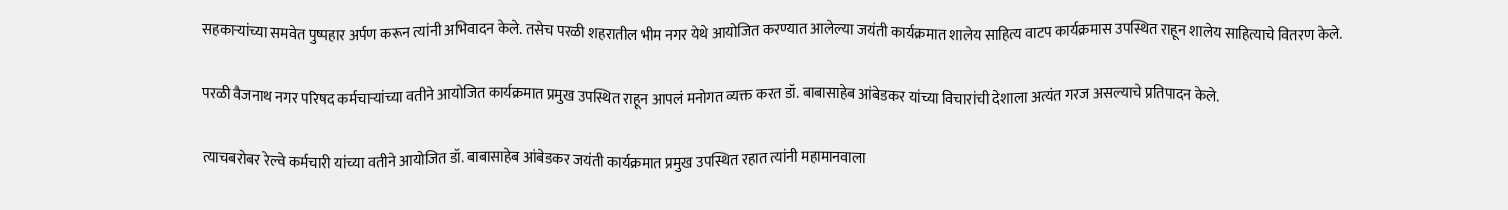सहकाऱ्यांच्या समवेत पुष्पहार अर्पण करून त्यांनी अभिवादन केले. तसेच परळी शहरातील भीम नगर येथे आयोजित करण्यात आलेल्या जयंती कार्यक्रमात शालेय साहित्य वाटप कार्यक्रमास उपस्थित राहून शालेय साहित्याचे वितरण केले.

परळी वैजनाथ नगर परिषद कर्मचाऱ्यांच्या वतीने आयोजित कार्यक्रमात प्रमुख उपस्थित राहून आपलं मनोगत व्यक्त करत डॉ. बाबासाहेब आंबेडकर यांच्या विचारांची देशाला अत्यंत गरज असल्याचे प्रतिपादन केले.

त्याचबरोबर रेल्वे कर्मचारी यांच्या वतीने आयोजित डॉ. बाबासाहेब आंबेडकर जयंती कार्यक्रमात प्रमुख उपस्थित रहात त्यांनी महामानवाला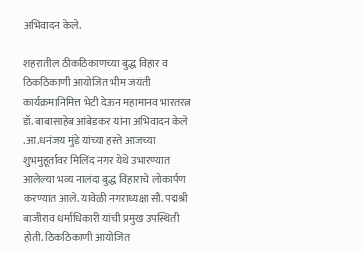अभिवादन केले.

शहरातील ठीकठिकाणच्या बुद्ध विहार व ठिकठिकाणी आयोजित भीम जयंती कार्यक्रमानिमित्त भेटी देऊन महामानव भारतरत्न डॉ. बाबासाहेब आंबेडकर यांना अभिवादन केले .आ.धनंजय मुंडे यांच्या हस्ते आजच्या शुभमुहूर्तावर मिलिंद नगर येथे उभारण्यात आलेल्या भव्य नालंदा बुद्ध विहाराचे लोकार्पण करण्यात आले. यावेळी नगराध्यक्षा सौ. पद्मश्री बाजीराव धर्माधिकारी यांची प्रमुख उपस्थिती होती. ठिकठिकाणी आयोजित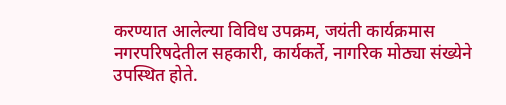करण्यात आलेल्या विविध उपक्रम, जयंती कार्यक्रमास नगरपरिषदेतील सहकारी, कार्यकर्ते, नागरिक मोठ्या संख्येने उपस्थित होते.